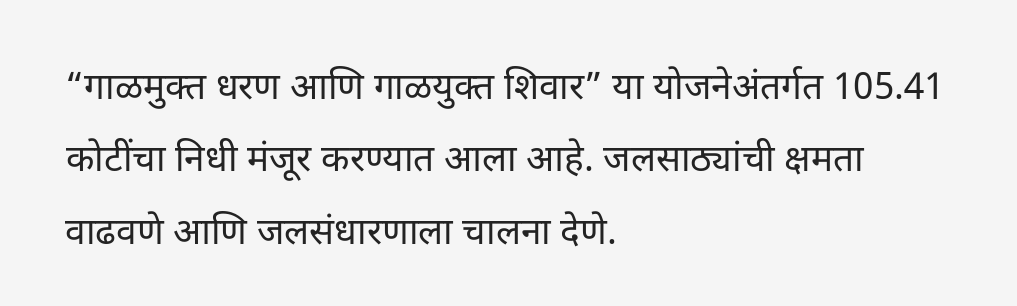“गाळमुक्त धरण आणि गाळयुक्त शिवार” या योजनेअंतर्गत 105.41 कोटींचा निधी मंजूर करण्यात आला आहे. जलसाठ्यांची क्षमता वाढवणे आणि जलसंधारणाला चालना देणे.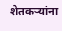शेतकऱ्यांना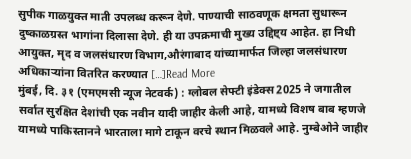सुपीक गाळयुक्त माती उपलब्ध करून देणे. पाण्याची साठवणूक क्षमता सुधारून दुष्काळग्रस्त भागांना दिलासा देणे. ही या उपक्रमाची मुख्य उद्दिष्ट्य आहेत. हा निधी आयुक्त, मृद व जलसंधारण विभाग,औरंगाबाद यांच्यामार्फत जिल्हा जलसंधारण अधिकाऱ्यांना वितरित करण्यात […]Read More
मुंबई, दि. ३१ (एमएमसी न्यूज नेटवर्क) : ग्लोबल सेफ्टी इंडेक्स 2025 ने जगातील सर्वात सुरक्षित देशांची एक नवीन यादी जाहीर केली आहे, यामध्ये विशष बाब म्हणजे यामध्ये पाकिस्तानने भारताला मागे टाकून वरचे स्थान मिळवले आहे. नुम्बेओने जाहीर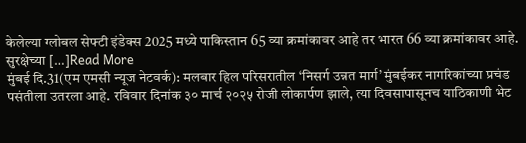केलेल्या ग्लोबल सेफ्टी इंडेक्स 2025 मध्ये पाकिस्तान 65 व्या क्रमांकावर आहे तर भारत 66 व्या क्रमांकावर आहे. सुरक्षेच्या […]Read More
मुंबई दि.31(एम एमसी न्यूज नेटवर्क): मलबार हिल परिसरातील ‘निसर्ग उन्नत मार्ग’ मुंबईकर नागरिकांच्या प्रचंड पसंतीला उतरला आहे. रविवार दिनांक ३० मार्च २०२५ रोजी लोकार्पण झाले, त्या दिवसापासूनच याठिकाणी भेट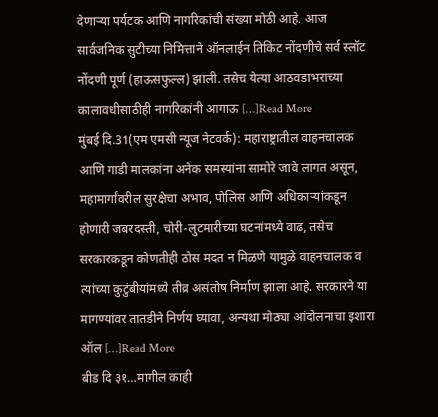देणाऱ्या पर्यटक आणि नागरिकांची संख्या मोठी आहे. आज सार्वजनिक सुटीच्या निमित्ताने ऑनलाईन तिकिट नोंदणीचे सर्व स्लॉट नोंदणी पूर्ण (हाऊसफुल्ल) झाली. तसेच येत्या आठवडाभराच्या कालावधीसाठीही नागरिकांनी आगाऊ […]Read More
मुंबई दि.31(एम एमसी न्यूज नेटवर्क): महाराष्ट्रातील वाहनचालक आणि गाडी मालकांना अनेक समस्यांना सामोरे जावे लागत असून, महामार्गांवरील सुरक्षेचा अभाव, पोलिस आणि अधिकाऱ्यांकडून होणारी जबरदस्ती, चोरी-लुटमारीच्या घटनांमध्ये वाढ, तसेच सरकारकडून कोणतीही ठोस मदत न मिळणे यामुळे वाहनचालक व त्यांच्या कुटुंबीयांमध्ये तीव्र असंतोष निर्माण झाला आहे. सरकारने या मागण्यांवर तातडीने निर्णय घ्यावा, अन्यथा मोठ्या आंदोलनाचा इशारा ऑल […]Read More
बीड दि ३१…मागील काही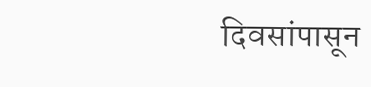दिवसांपासून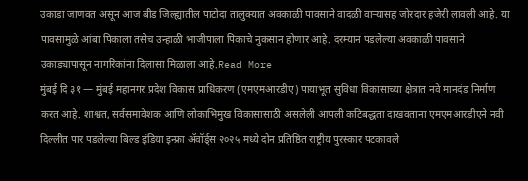उकाडा जाणवत असून आज बीड जिल्ह्यातील पाटोदा तालुक्यात अवकाळी पावसाने वादळी वाऱ्यासह जोरदार हजेरी लावली आहे. या पावसामुळे आंबा पिकाला तसेच उन्हाळी भाजीपाला पिकाचे नुकसान होणार आहे. दरम्यान पडलेल्या अवकाळी पावसाने उकाड्यापासून नागरिकांना दिलासा मिळाला आहे.Read More
मुंबई दि ३१ — मुंबई महानगर प्रदेश विकास प्राधिकरण (एमएमआरडीए) पायाभूत सुविधा विकासाच्या क्षेत्रात नवे मानदंड निर्माण करत आहे. शाश्वत, सर्वसमावेशक आणि लोकाभिमुख विकासासाठी असलेली आपली कटिबद्धता दाखवताना एमएमआरडीएने नवी दिल्लीत पार पडलेल्या बिल्ड इंडिया इन्फ्रा ॲवॉर्ड्स २०२५ मध्ये दोन प्रतिष्ठित राष्ट्रीय पुरस्कार पटकावले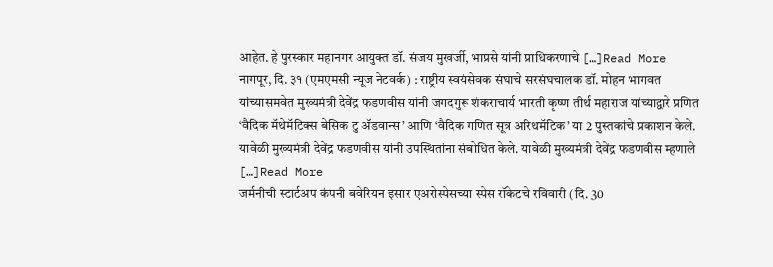आहेत. हे पुरस्कार महानगर आयुक्त डॉ. संजय मुखर्जी, भाप्रसे यांनी प्राधिकरणाचे […]Read More
नागपूर, दि. ३१ (एमएमसी न्यूज नेटवर्क) : राष्ट्रीय स्वयंसेवक संघाचे सरसंघचालक डॉ. मोहन भागवत यांच्यासमवेत मुख्यमंत्री देवेंद्र फडणवीस यांनी जगदगुरू शंकराचार्य भारती कृष्ण तीर्थ महाराज यांच्याद्वारे प्रणित ‘वैदिक मॅथेमॅटिक्स बेसिक टु ॲडवान्स’ आणि ‘वैदिक गणित सूत्र अरिथमॅटिक’ या 2 पुस्तकांचे प्रकाशन केले. यावेळी मुख्यमंत्री देवेंद्र फडणवीस यांनी उपस्थितांना संबोधित केले. यावेळी मुख्यमंत्री देवेंद्र फडणवीस म्हणाले […]Read More
जर्मनीची स्टार्टअप कंपनी बवेरियन इसार एअरोस्पेसच्या स्पेस रॉकेटचे रविवारी (दि. 30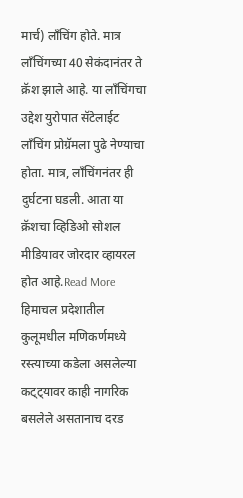मार्च) लाँचिंग होते. मात्र लाँचिंगच्या 40 सेकंदानंतर ते क्रॅश झाले आहे. या लाँचिंगचा उद्देश युरोपात सॅटेलाईट लाँचिंग प्रोग्रॅमला पुढे नेण्याचा होता. मात्र, लाँचिंगनंतर ही दुर्घटना घडली. आता या क्रॅशचा व्हिडिओ सोशल मीडियावर जोरदार व्हायरल होत आहे.Read More
हिमाचल प्रदेशातील कुलूमधील मणिकर्णमध्ये रस्त्याच्या कडेला असलेल्या कट्ट्यावर काही नागरिक बसलेले असतानाच दरड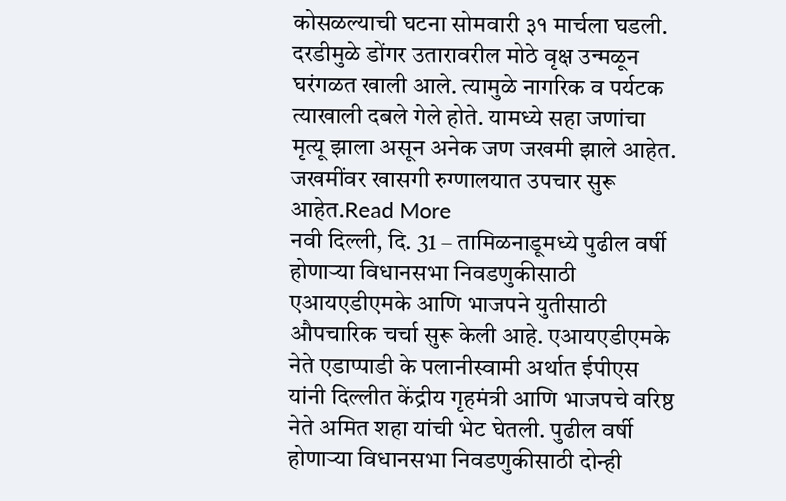कोसळल्याची घटना सोमवारी ३१ मार्चला घडली. दरडीमुळे डोंगर उतारावरील मोठे वृक्ष उन्मळून घरंगळत खाली आले. त्यामुळे नागरिक व पर्यटक त्याखाली दबले गेले होते. यामध्ये सहा जणांचा मृत्यू झाला असून अनेक जण जखमी झाले आहेत. जखमींवर खासगी रुग्णालयात उपचार सुरू आहेत.Read More
नवी दिल्ली, दि. 31 – तामिळनाडूमध्ये पुढील वर्षी होणाऱ्या विधानसभा निवडणुकीसाठी एआयएडीएमके आणि भाजपने युतीसाठी औपचारिक चर्चा सुरू केली आहे. एआयएडीएमके नेते एडाप्पाडी के पलानीस्वामी अर्थात ईपीएस यांनी दिल्लीत केंद्रीय गृहमंत्री आणि भाजपचे वरिष्ठ नेते अमित शहा यांची भेट घेतली. पुढील वर्षी होणाऱ्या विधानसभा निवडणुकीसाठी दोन्ही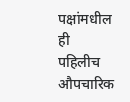पक्षांमधील ही पहिलीच औपचारिक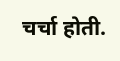चर्चा होती.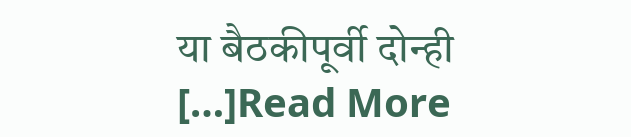या बैठकीपूर्वी दोन्ही […]Read More